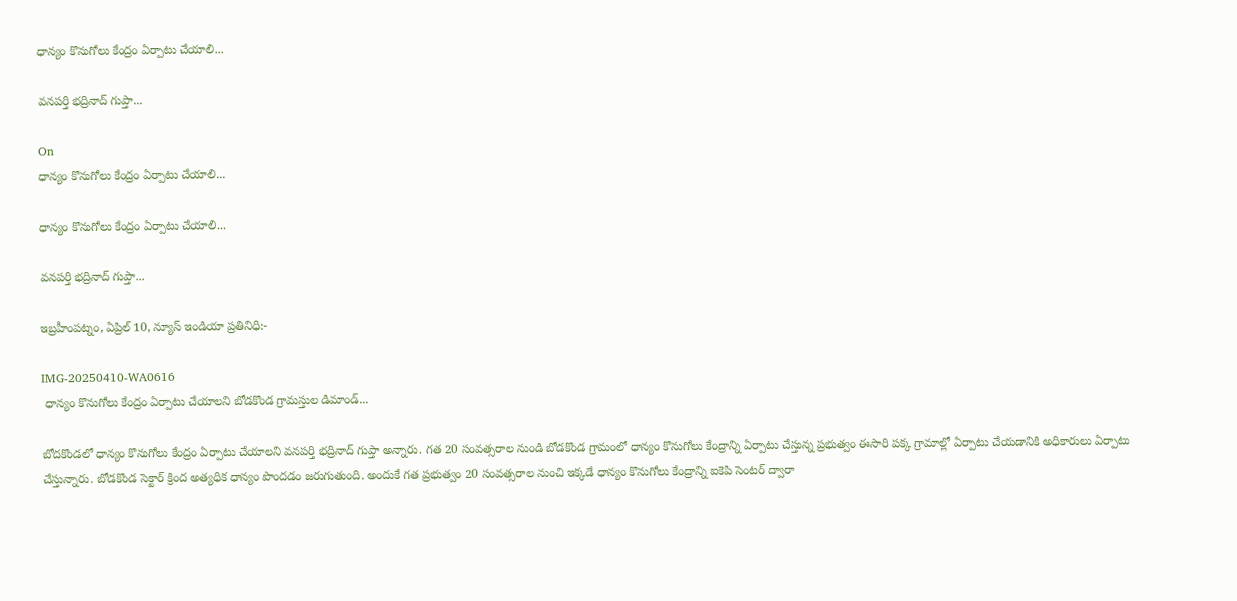ధాన్యం కొనుగోలు కేంద్రం ఏర్పాటు చేయాలి...

వనపర్తి భద్రినాద్ గుప్తా...

On
ధాన్యం కొనుగోలు కేంద్రం ఏర్పాటు చేయాలి...

ధాన్యం కొనుగోలు కేంద్రం ఏర్పాటు చేయాలి...

వనపర్తి భద్రినాద్ గుప్తా...

ఇబ్రహీంపట్నం, ఏప్రిల్ 10, న్యూస్ ఇండియా ప్రతినిధి:-

IMG-20250410-WA0616
 ధాన్యం కొనుగోలు కేంద్రం ఏర్పాటు చేయాలని బోడకొండ గ్రామస్తుల డిమాండ్...

బోదకొండలో ధాన్యం కొనుగోలు కేంద్రం ఏర్పాటు చేయాలని వనపర్తి భద్రినాద్ గుప్తా అన్నారు. గత 20 సంవత్సరాల నుండి బోడకొండ గ్రామంలో ధాన్యం కొనుగోలు కేంద్రాన్ని ఏర్పాటు చేస్తున్న ప్రభుత్వం ఈసారి పక్క గ్రామాల్లో ఏర్పాటు చేయడానికి అధికారులు ఏర్పాటు చేస్తున్నారు. బోడకొండ సెక్టార్ క్రింద అత్యధిక ధాన్యం పొందడం జరుగుతుంది. అందుకే గత ప్రభుత్వం 20 సంవత్సరాల నుంచి ఇక్కడే ధాన్యం కొనుగోలు కేంద్రాన్ని ఐకెపి సెంటర్ ద్వారా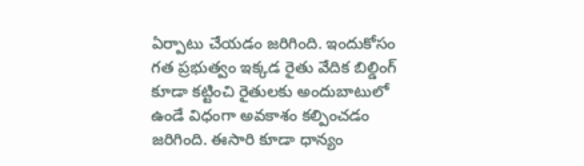ఏర్పాటు చేయడం జరిగింది. ఇందుకోసం గత ప్రభుత్వం ఇక్కడ రైతు వేదిక బిల్డింగ్ కూడా కట్టించి రైతులకు అందుబాటులో ఉండే విధంగా అవకాశం కల్పించడం జరిగింది. ఈసారి కూడా ధాన్యం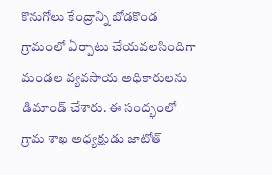కొనుగోలు కేంద్రాన్ని బోడకొండ గ్రామంలో ఏర్పాటు చేయవలసిందిగా మండల వ్యవసాయ అధికారులను డిమాండ్ చేశారు. ఈ సంద్భంలో గ్రామ శాఖ అధ్యక్షుడు జాటోత్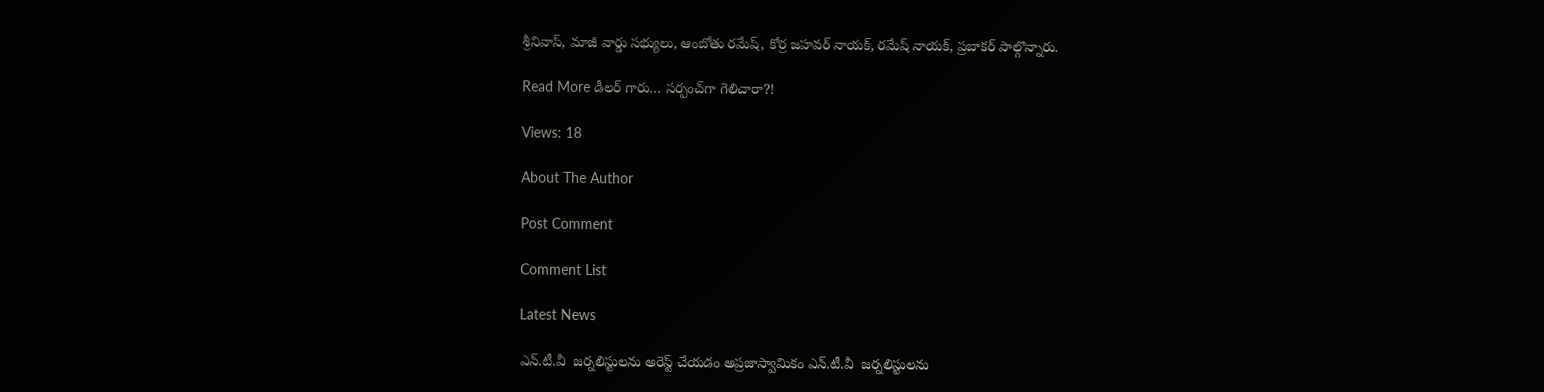శ్రీనివాస్, మాజీ వార్డు సభ్యులు, ఆంబోతు రమేష్, కోర్ర జహవర్ నాయక్, రమేష్ నాయక్, ప్రబాకర్ పాల్గొన్నారు.

Read More డీలర్ గారు… సర్పంచ్‌గా గెలిచారా?!

Views: 18

About The Author

Post Comment

Comment List

Latest News

ఎన్.టీ.వీ  జర్నలిస్టులను అరెస్ట్ చేయడం అప్రజాస్వామికం ఎన్.టీ.వీ  జర్నలిస్టులను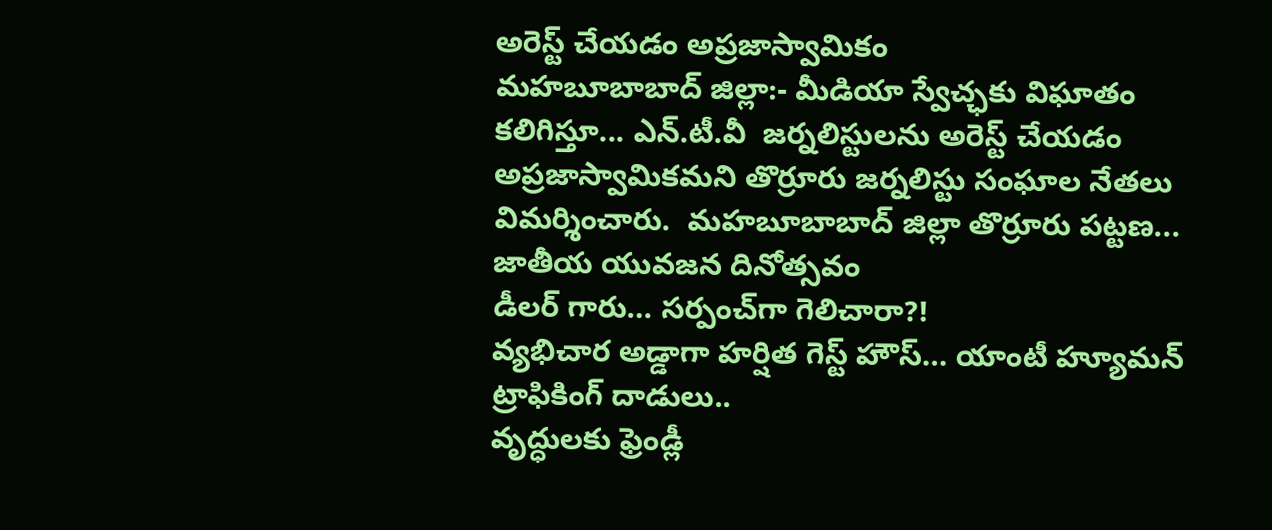అరెస్ట్ చేయడం అప్రజాస్వామికం
మహబూబాబాద్ జిల్లా:- మీడియా స్వేచ్ఛకు విఘాతం కలిగిస్తూ... ఎన్.టీ.వీ  జర్నలిస్టులను అరెస్ట్ చేయడం అప్రజాస్వామికమని తొర్రూరు జర్నలిస్టు సంఘాల నేతలు  విమర్శించారు.  మహబూబాబాద్ జిల్లా తొర్రూరు పట్టణ...
జాతీయ యువజన దినోత్సవం
డీలర్ గారు… సర్పంచ్‌గా గెలిచారా?!
వ్యభిచార అడ్డాగా హర్షిత గెస్ట్ హౌస్‌… యాంటీ హ్యూమన్ ట్రాఫికింగ్ దాడులు..
వృద్ధులకు ఫ్రెండ్లీ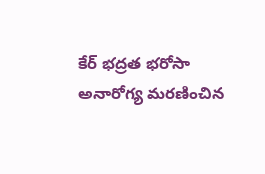కేర్ భద్రత భరోసా
అనారోగ్య మరణించిన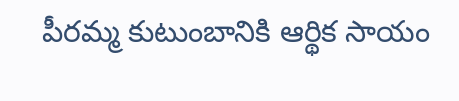పీరమ్మ కుటుంబానికి ఆర్థిక సాయం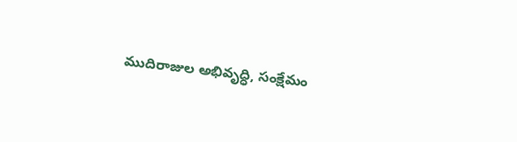ముదిరాజుల అభివృద్ధి, సంక్షేమం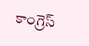కాంగ్రెస్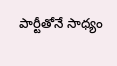పార్టీతోనే సాధ్యం